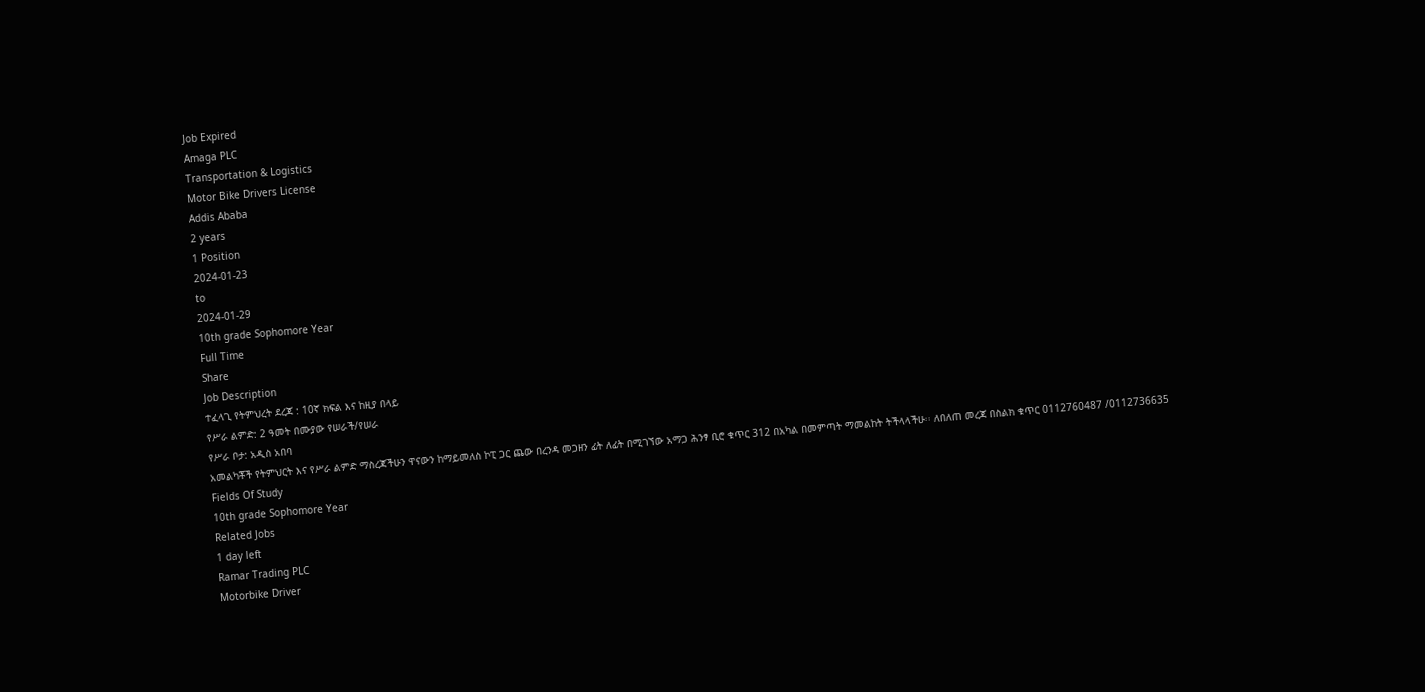Job Expired
Amaga PLC
Transportation & Logistics
Motor Bike Drivers License
Addis Ababa
2 years
1 Position
2024-01-23
to
2024-01-29
10th grade Sophomore Year
Full Time
Share
Job Description
ተፈላጊ የትምህረት ደረጃ : 10ኛ ክፍል እና ከዚያ በላይ
የሥራ ልምድ: 2 ዓመት በሙያው የሠራች/የሠራ
የሥራ ቦታ: አዲስ አበባ
አመልካቾች የትምህርት እና የሥራ ልምድ ማስረጃችሁን ዋናውን ከማይመለስ ኮፒ ጋር ጨው በረንዳ መጋዘን ፊት ለፊት በሚገኘው አማጋ ሕንፃ ቢሮ ቁጥር 312 በአካል በመምጣት ማመልከት ትችላላችሁ፡፡ ለበለጠ መረጃ በስልክ ቁጥር 0112760487 /0112736635
Fields Of Study
10th grade Sophomore Year
Related Jobs
1 day left
Ramar Trading PLC
Motorbike Driver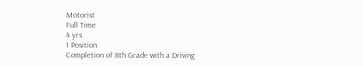Motorist
Full Time
4 yrs
1 Position
Completion of 8th Grade with a Driving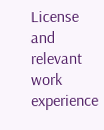License and relevant work experience